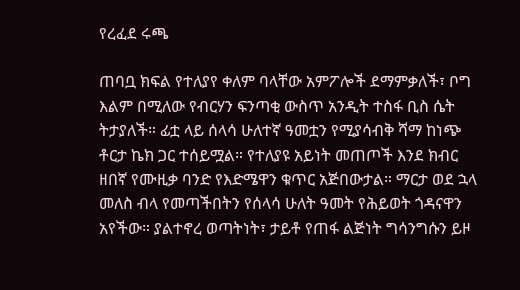የረፈደ ሩጫ

ጠባቧ ክፍል የተለያየ ቀለም ባላቸው አምፖሎች ደማምቃለች፣ ቦግ እልም በሚለው የብርሃን ፍንጣቂ ውስጥ አንዲት ተስፋ ቢስ ሴት ትታያለች። ፊቷ ላይ ሰላሳ ሁለተኛ ዓመቷን የሚያሳብቅ ሻማ ከነጭ ቶርታ ኬክ ጋር ተሰይሟል። የተለያዩ አይነት መጠጦች እንደ ክብር ዘበኛ የሙዚቃ ባንድ የእድሜዋን ቁጥር አጅበውታል። ማርታ ወደ ኋላ መለስ ብላ የመጣችበትን የሰላሳ ሁለት ዓመት የሕይወት ጎዳናዋን አየችው። ያልተኖረ ወጣትነት፣ ታይቶ የጠፋ ልጅነት ግሳንግሱን ይዞ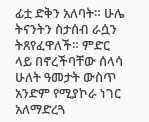ፊቷ ድቅን አለባት። ሁሌ ትናንትን ስታሰብ ራሷን ትጸየፈዋለች። ምድር ላይ በኖረችባቸው ሰላሳ ሁለት ዓመታት ውስጥ አንድም የሚያኮራ ነገር አለማድረጓ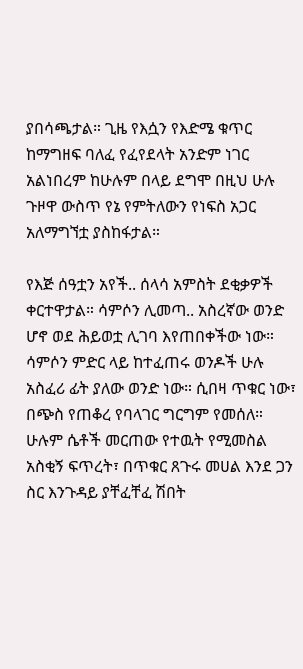ያበሳጫታል። ጊዜ የእሷን የእድሜ ቁጥር ከማግዘፍ ባለፈ የፈየደላት አንድም ነገር አልነበረም ከሁሉም በላይ ደግሞ በዚህ ሁሉ ጉዞዋ ውስጥ የኔ የምትለውን የነፍስ አጋር አለማግኘቷ ያስከፋታል።

የእጅ ሰዓቷን አየች.. ሰላሳ አምስት ደቂቃዎች ቀርተዋታል። ሳምሶን ሊመጣ.. አስረኛው ወንድ ሆኖ ወደ ሕይወቷ ሊገባ እየጠበቀችው ነው። ሳምሶን ምድር ላይ ከተፈጠሩ ወንዶች ሁሉ አስፈሪ ፊት ያለው ወንድ ነው። ሲበዛ ጥቁር ነው፣ በጭስ የጠቆረ የባላገር ግርግም የመሰለ። ሁሉም ሴቶች መርጠው የተዉት የሚመስል አስቂኝ ፍጥረት፣ በጥቁር ጸጉሩ መሀል እንደ ጋን ስር እንጉዳይ ያቸፈቸፈ ሽበት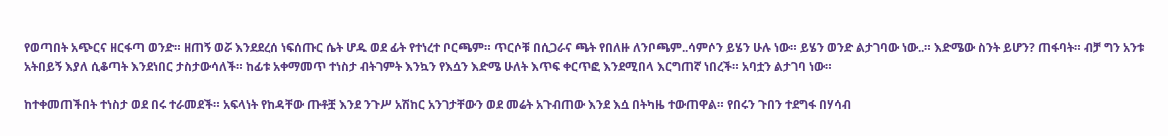የወጣበት አጭርና ዘርፋጣ ወንድ። ዘጠኝ ወሯ እንደደረሰ ነፍሰጡር ሴት ሆዱ ወደ ፊት የተነረተ ቦርጫም። ጥርሶቹ በሲጋራና ጫት የበለዙ ለንቦጫም..ሳምሶን ይሄን ሁሉ ነው። ይሄን ወንድ ልታገባው ነው..። እድሜው ስንት ይሆን? ጠፋባት። ብቻ ግን አንቱ አትበይኝ እያለ ሲቆጣት እንደነበር ታስታውሳለች። ከፊቱ አቀማመጥ ተነስታ ብትገምት እንኳን የእሷን እድሜ ሁለት እጥፍ ቀርጥፎ እንደሚበላ እርግጠኛ ነበረች። አባቷን ልታገባ ነው።

ከተቀመጠችበት ተነስታ ወደ በሩ ተራመደች። አፍላነት የከዳቸው ጡቶቿ እንደ ንጉሥ አሽከር አንገታቸውን ወደ መሬት አጉብጠው እንደ እሷ በትካዜ ተውጠዋል። የበሩን ጉበን ተደግፋ በሃሳብ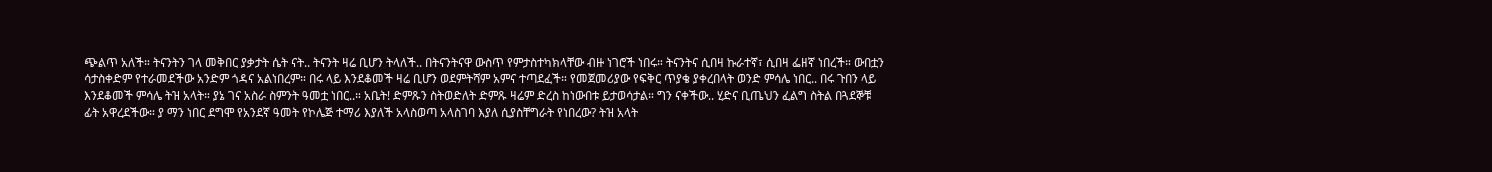ጭልጥ አለች። ትናንትን ገላ መቅበር ያቃታት ሴት ናት.. ትናንት ዛሬ ቢሆን ትላለች.. በትናንትናዋ ውስጥ የምታስተካክላቸው ብዙ ነገሮች ነበሩ። ትናንትና ሲበዛ ኩራተኛ፣ ሲበዛ ፌዘኛ ነበረች። ውበቷን ሳታስቀድም የተራመደችው አንድም ጎዳና አልነበረም። በሩ ላይ እንደቆመች ዛሬ ቢሆን ወደምትሻም አምና ተጣደፈች። የመጀመሪያው የፍቅር ጥያቄ ያቀረበላት ወንድ ምሳሌ ነበር.. በሩ ጉበን ላይ እንደቆመች ምሳሌ ትዝ አላት። ያኔ ገና አስራ ስምንት ዓመቷ ነበር..። አቤት! ድምጹን ስትወድለት ድምጹ ዛሬም ድረስ ከነውበቱ ይታወሳታል። ግን ናቀችው.. ሂድና ቢጤህን ፈልግ ስትል በጓደኞቹ ፊት አዋረደችው። ያ ማን ነበር ደግሞ የአንደኛ ዓመት የኮሌጅ ተማሪ እያለች አላስወጣ አላስገባ እያለ ሲያስቸግራት የነበረው? ትዝ አላት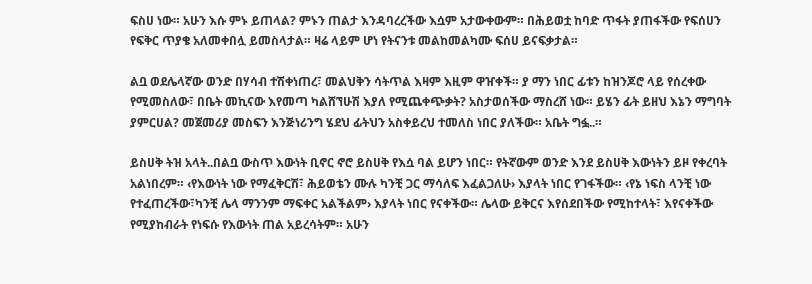ፍስሀ ነው። አሁን እሱ ምኑ ይጠላል? ምኑን ጠልታ እንዳባረረችው እሷም አታውቀውም። በሕይወቷ ከባድ ጥፋት ያጠፋችው የፍሰሀን የፍቅር ጥያቄ አለመቀበሏ ይመስላታል። ዛሬ ላይም ሆነ የትናንቱ መልከመልካሙ ፍሰሀ ይናፍቃታል።

ልቧ ወደሌላኛው ወንድ በሃሳብ ተሽቀነጠረ፣ መልህቅን ሳትጥል እዛም እዚም ዋዠቀች። ያ ማን ነበር ፊቱን ከዝንጆሮ ላይ የሰረቀው የሚመስለው፣ በቤት መኪናው እየመጣ ካልሸኘሁሽ እያለ የሚጨቀጭቃት? አስታወሰችው ማስረሸ ነው። ይሄን ፊት ይዘህ እኔን ማግባት ያምርሀል? መጀመሪያ መስፍን እንጅነሪንግ ሄደህ ፊትህን አስቀይረህ ተመለስ ነበር ያለችው። አቤት ግፏ..።

ይስሀቅ ትዝ አላት..በልቧ ውስጥ እውነት ቢኖር ኖሮ ይስሀቅ የእሷ ባል ይሆን ነበር። የትኛውም ወንድ እንደ ይስሀቅ እውነትን ይዞ የቀረባት አልነበረም። ‹የእውነት ነው የማፈቅርሽ፣ ሕይወቴን ሙሉ ካንቺ ጋር ማሳለፍ እፈልጋለሁ› እያላት ነበር የገፋችው። ‹የኔ ነፍስ ላንቺ ነው የተፈጠረችው፣ካንቺ ሌላ ማንንም ማፍቀር አልችልም› እያላት ነበር የናቀችው። ሌላው ይቅርና እየሰደበችው የሚከተላት፣ እየናቀችው የሚያከብራት የነፍሱ የእውነት ጠል አይረሳትም። አሁን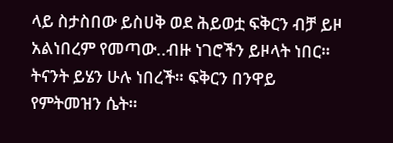ላይ ስታስበው ይስሀቅ ወደ ሕይወቷ ፍቅርን ብቻ ይዞ አልነበረም የመጣው..ብዙ ነገሮችን ይዞላት ነበር። ትናንት ይሄን ሁሉ ነበረች። ፍቅርን በንዋይ የምትመዝን ሴት።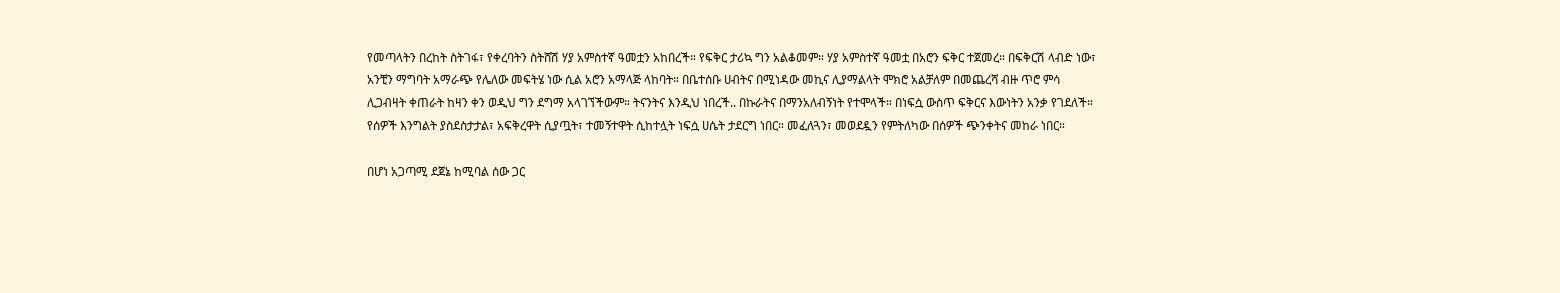የመጣላትን በረከት ስትገፋ፣ የቀረባትን ስትሸሽ ሃያ አምስተኛ ዓመቷን አከበረች። የፍቅር ታሪኳ ግን አልቆመም። ሃያ አምስተኛ ዓመቷ በአሮን ፍቅር ተጀመረ። በፍቅርሽ ላብድ ነው፣ አንቺን ማግባት አማራጭ የሌለው መፍትሄ ነው ሲል አሮን አማላጅ ላከባት። በቤተሰቡ ሀብትና በሚነዳው መኪና ሊያማልላት ሞክሮ አልቻለም በመጨረሻ ብዙ ጥሮ ምሳ ሊጋብዛት ቀጠራት ከዛን ቀን ወዲህ ግን ደግማ አላገኘችውም። ትናንትና እንዲህ ነበረች.. በኩራትና በማንአለብኝነት የተሞላች። በነፍሷ ውስጥ ፍቅርና እውነትን አንቃ የገደለች። የሰዎች እንግልት ያስደስታታል፣ አፍቅረዋት ሲያጧት፣ ተመኝተዋት ሲከተሏት ነፍሷ ሀሴት ታደርግ ነበር። መፈለጓን፣ መወደዷን የምትለካው በሰዎች ጭንቀትና መከራ ነበር።

በሆነ አጋጣሚ ደጀኔ ከሚባል ሰው ጋር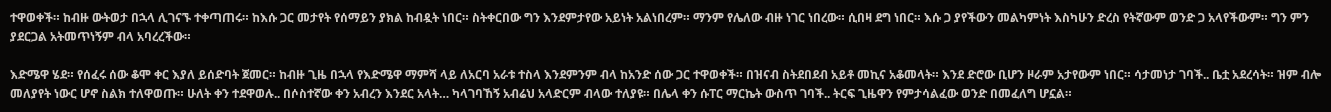ተዋወቀች። ከብዙ ውትወታ በኋላ ሊገናኙ ተቀጣጠሩ። ከእሱ ጋር መታየት የሰማይን ያክል ከብዷት ነበር። ስትቀርበው ግን እንደምታየው አይነት አልነበረም። ማንም የሌለው ብዙ ነገር ነበረው። ሲበዛ ደግ ነበር። እሱ ጋ ያየችውን መልካምነት እስካሁን ድረስ የትኛውም ወንድ ጋ አላየችውም። ግን ምን ያደርጋል አትመጥነኝም ብላ አባረረችው።

እድሜዋ ሄደ። የሰፈሩ ሰው ቆሞ ቀር እያለ ይሰድባት ጀመር። ከብዙ ጊዜ በኋላ የእድሜዋ ማምሻ ላይ ለአርባ አራቱ ተስላ እንደምንም ብላ ከአንድ ሰው ጋር ተዋወቀች። በዝናብ ስትደበደብ አይቶ መኪና አቆመላት። እንደ ድሮው ቢሆን ዞራም አታየውም ነበር። ሳታመነታ ገባች.. ቤቷ አደረሳት። ዝም ብሎ መለያየት ነውር ሆኖ ስልክ ተለዋወጡ። ሁለት ቀን ተደዋወሉ.. በሶስተኛው ቀን አብረን እንደር አላት… ካላገባኸኝ አብሬህ አላድርም ብላው ተለያዩ። በሌላ ቀን ሱፐር ማርኬት ውስጥ ገባች.. ትርፍ ጊዜዋን የምታሳልፈው ወንድ በመፈለግ ሆኗል።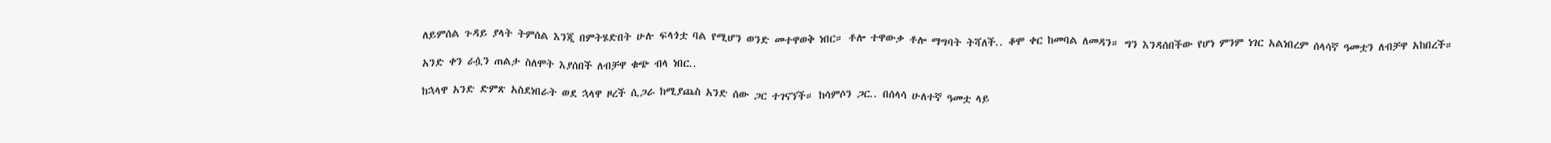ለይምሰል ጉዳይ ያላት ትምሰል እንጂ በምትሄድበት ሁሉ ፍላጎቷ ባል የሚሆን ወንድ መተዋወቅ ነበር። ቶሎ ተዋውቃ ቶሎ ማግባት ትሻለች.. ቆሞ ቀር ከመባል ለመዳን። ግን እንዳሰበችው የሆነ ምንም ነገር አልነበረም ሰላሳኛ ዓመቷን ለብቻዋ አከበረች።

አንድ ቀን ራሷን ጠልታ ስለሞት እያሰበች ለብቻዋ ቁጭ ብላ ነበር..

ከኋላዋ አንድ ድምጽ አስደነበራት ወደ ኋላዋ ዞረች ሲጋራ ከሚያጨስ አንድ ሰው ጋር ተገናኘች። ከሳምሶን ጋር.. በሰላሳ ሁለተኛ ዓመቷ ላይ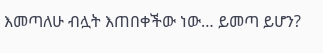እመጣለሁ ብሏት እጠበቀችው ነው… ይመጣ ይሆን?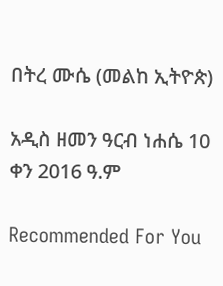በትረ ሙሴ (መልከ ኢትዮጵ)

አዲስ ዘመን ዓርብ ነሐሴ 10 ቀን 2016 ዓ.ም

Recommended For You